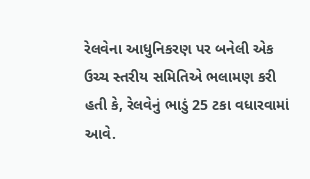રેલવેના આધુનિકરણ પર બનેલી એક ઉચ્ચ સ્તરીય સમિતિએ ભલામણ કરી હતી કે, રેલવેનું ભાડું 25 ટકા વધારવામાં આવે.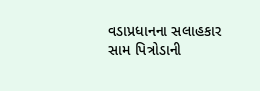વડાપ્રધાનના સલાહકાર સામ પિત્રોડાની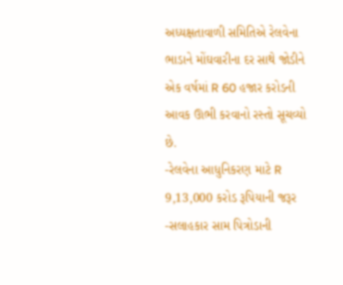અધ્યક્ષતાવાળી સમિતિએ રેલવેના ભાડાને મોંઘવારીના દર સાથે જોડીને એક વર્ષમાં R 60 હજાર કરોડની આવક ઊભી કરવાનો રસ્તો સૂચવ્યો છે.
-રેલવેના આધુનિકરણ માટે R 9,13,000 કરોડ રૂપિયાની જરૂર
-સલાહકાર સામ પિત્રોડાની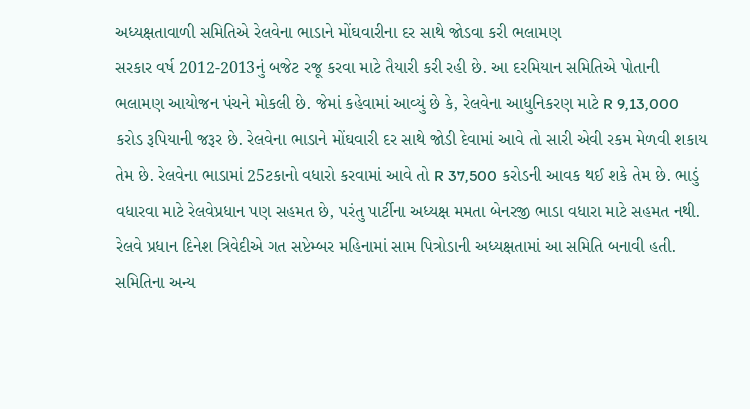અધ્યક્ષતાવાળી સમિતિએ રેલવેના ભાડાને મોંઘવારીના દર સાથે જોડવા કરી ભલામણ
સરકાર વર્ષ 2012-2013નું બજેટ રજૂ કરવા માટે તૈયારી કરી રહી છે. આ દરમિયાન સમિતિએ પોતાની ભલામણ આયોજન પંચને મોકલી છે. જેમાં કહેવામાં આવ્યું છે કે, રેલવેના આધુનિકરણ માટે R 9,13,000 કરોડ રૂપિયાની જરૂર છે. રેલવેના ભાડાને મોંઘવારી દર સાથે જોડી દેવામાં આવે તો સારી એવી રકમ મેળવી શકાય તેમ છે. રેલવેના ભાડામાં 25ટકાનો વધારો કરવામાં આવે તો R 37,500 કરોડની આવક થઈ શકે તેમ છે. ભાડું વધારવા માટે રેલવેપ્રધાન પણ સહમત છે, પરંતુ પાર્ટીના અધ્યક્ષ મમતા બેનરજી ભાડા વધારા માટે સહમત નથી.
રેલવે પ્રધાન દિનેશ ત્રિવેદીએ ગત સપ્ટેમ્બર મહિનામાં સામ પિત્રોડાની અધ્યક્ષતામાં આ સમિતિ બનાવી હતી. સમિતિના અન્ય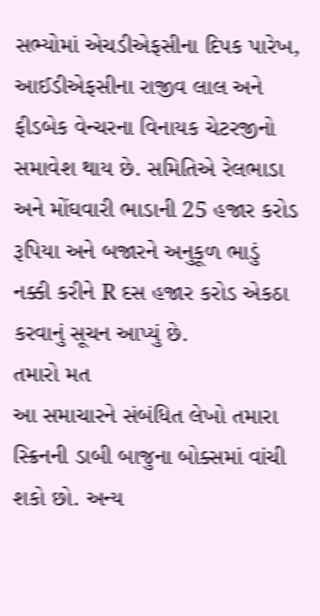સભ્યોમાં એચડીએફસીના દિપક પારેખ, આઈડીએફસીના રાજીવ લાલ અને ફીડબેક વેન્ચરના વિનાયક ચેટરજીનો સમાવેશ થાય છે. સમિતિએ રેલભાડા અને મોંઘવારી ભાડાની 25 હજાર કરોડ રૂપિયા અને બજારને અનુકૂળ ભાડું નક્કી કરીને R દસ હજાર કરોડ એકઠા કરવાનું સૂચન આપ્યું છે.
તમારો મત
આ સમાચારને સંબંધિત લેખો તમારા સ્ક્રિનની ડાબી બાજુના બોક્સમાં વાંચી શકો છો. અન્ય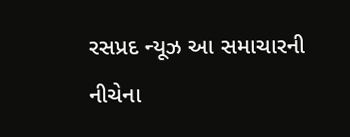રસપ્રદ ન્યૂઝ આ સમાચારની નીચેના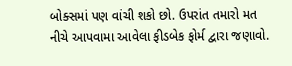બોક્સમાં પણ વાંચી શકો છો. ઉપરાંત તમારો મત નીચે આપવામા આવેલા ફીડબેક ફોર્મ દ્વારા જણાવો.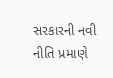સરકારની નવી નીતિ પ્રમાણે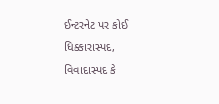ઈન્ટરનેટ પર કોઈ ધિક્કારાસ્પદ, વિવાદાસ્પદ કે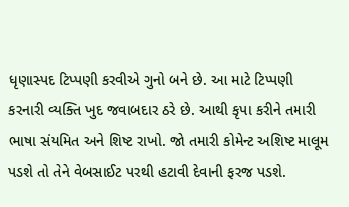ધૃણાસ્પદ ટિપ્પણી કરવીએ ગુનો બને છે. આ માટે ટિપ્પણી કરનારી વ્યક્તિ ખુદ જવાબદાર ઠરે છે. આથી કૃપા કરીને તમારી ભાષા સંયમિત અને શિષ્ટ રાખો. જો તમારી કોમેન્ટ અશિષ્ટ માલૂમ પડશે તો તેને વેબસાઈટ પરથી હટાવી દેવાની ફરજ પડશે.